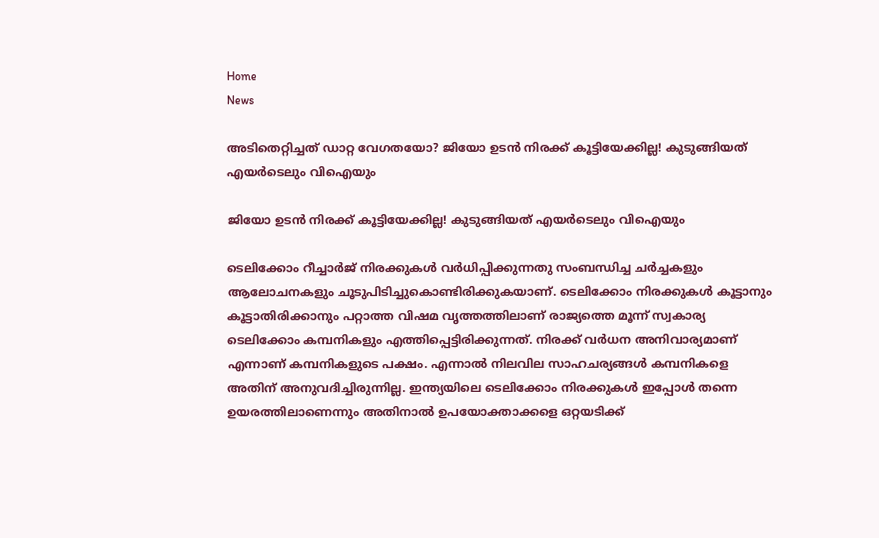Home
News

അ‌ടിതെറ്റിച്ചത് ഡാറ്റ വേഗതയോ? ജിയോ ഉടൻ നിരക്ക് കൂട്ടിയേക്കില്ല! കുടുങ്ങിയത് എയർടെലും വിഐയും

ജിയോ ഉടൻ നിരക്ക് കൂട്ടിയേക്കില്ല! കുടുങ്ങിയത് എയർടെലും വിഐയും

ടെലിക്കോം റീച്ചാർജ് നിരക്കുകൾ വർധിപ്പിക്കുന്നതു സംബന്ധിച്ച ചർച്ചകളും ആലോചനകളും ചൂടുപിടിച്ചുകൊണ്ടിരിക്കുകയാണ്. ടെലിക്കോം നിരക്കുകൾ കൂട്ടാനും കൂട്ടാതിരിക്കാനും പറ്റാത്ത വിഷമ വൃത്തത്തിലാണ് രാജ്യത്തെ മൂന്ന് സ്വകാര്യ ടെലിക്കോം കമ്പനികളും എത്തിപ്പെട്ടിരിക്കുന്നത്. നിരക്ക് വർധന അ‌നിവാര്യമാണ് എന്നാണ് കമ്പനികളുടെ പക്ഷം. എന്നാൽ നിലവില സാഹചര്യങ്ങൾ കമ്പനികളെ അ‌തിന് അ‌നുവദിച്ചിരുന്നില്ല. ഇന്ത്യയിലെ ടെലിക്കോം നിരക്കുകൾ ഇപ്പോൾ തന്നെ ഉയരത്തിലാണെന്നും അ‌തിനാൽ ഉപയോക്താക്കളെ ഒറ്റയടിക്ക്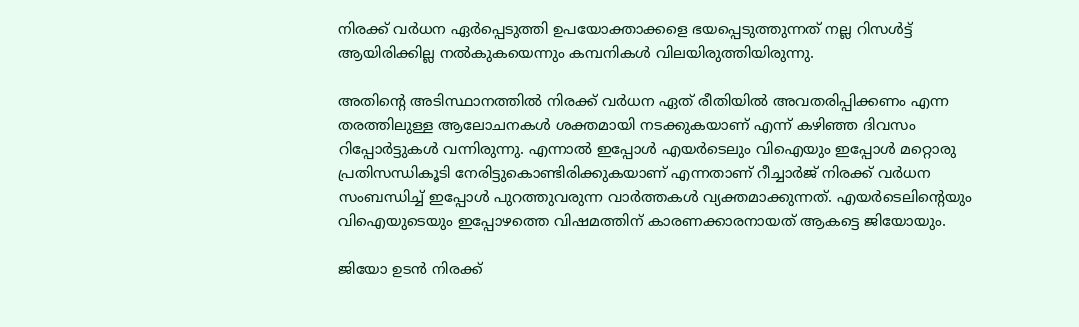നിരക്ക് വർധന ഏർപ്പെടുത്തി ഉപയോക്താക്കളെ ഭയപ്പെടുത്തുന്നത് നല്ല റിസൾട്ട് ആയിരിക്കില്ല നൽകുകയെന്നും കമ്പനികൾ വിലയിരുത്തിയിരുന്നു.

അ‌തിന്റെ അ‌ടിസ്ഥാനത്തിൽ നിരക്ക് വർധന ഏത് രീതിയിൽ അ‌വതരിപ്പിക്കണം എന്ന തരത്തിലുള്ള ആലോചനകൾ ശക്തമായി നടക്കുകയാണ് എന്ന് കഴിഞ്ഞ ദിവസം റിപ്പോർട്ടുകൾ വന്നിരുന്നു. എന്നാൽ ഇപ്പോൾ എയർടെലും വിഐയും ഇപ്പോൾ മറ്റൊരു പ്രതിസന്ധികൂടി നേരിട്ടുകൊണ്ടിരിക്കുകയാണ് എന്നതാണ് റീച്ചാർജ് നിരക്ക് വർധന സംബന്ധിച്ച് ഇപ്പോൾ പുറത്തുവരുന്ന വാർത്തകൾ വ്യക്തമാക്കുന്നത്. എയർടെലിന്റെയും വിഐയുടെയും ഇപ്പോഴത്തെ വിഷമത്തിന് കാരണക്കാരനായത് ആകട്ടെ ജിയോയും.

ജിയോ ഉടൻ നിരക്ക്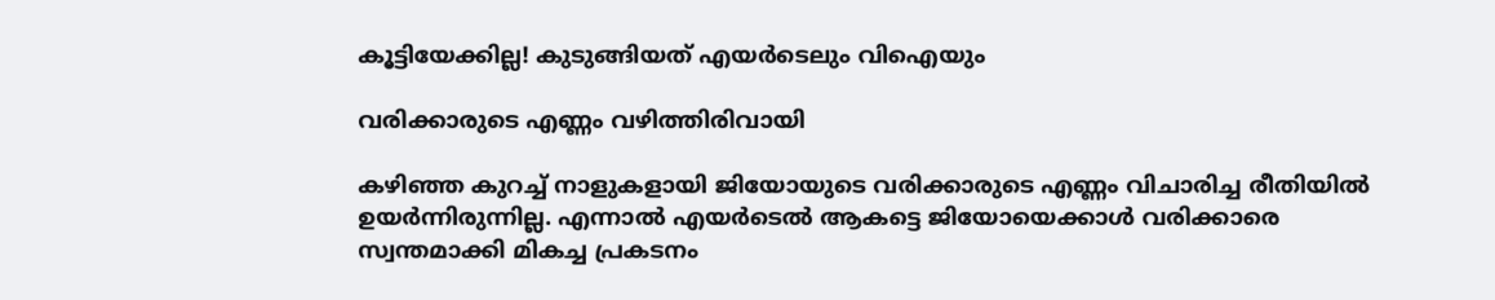കൂട്ടിയേക്കില്ല! കുടുങ്ങിയത് എയർടെലും വിഐയും

വരിക്കാരുടെ എണ്ണം വഴിത്തിരിവായി

കഴിഞ്ഞ കുറച്ച് നാളുകളായി ജിയോയുടെ വരിക്കാരുടെ എണ്ണം വിചാരിച്ച രീതിയിൽ ഉയർന്നിരുന്നില്ല. എന്നാൽ എയർടെൽ ആകട്ടെ ജിയോയെക്കാൾ വരിക്കാരെ സ്വന്തമാക്കി മികച്ച പ്രകടനം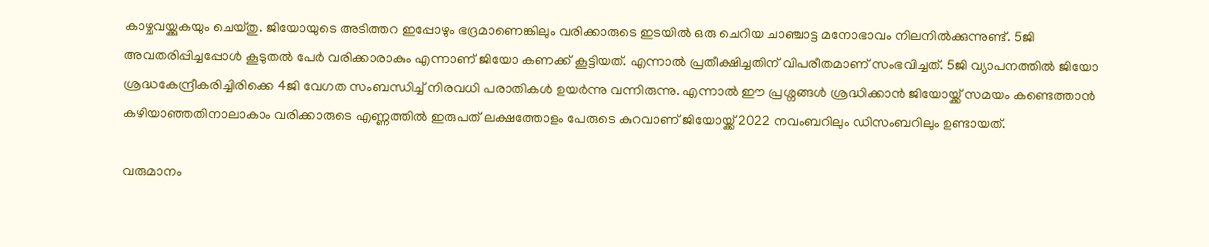കാഴ്ചവയ്ക്കുകയും ചെയ്തു. ജിയോയുടെ അ‌ടിത്തറ ഇപ്പോഴും ഭദ്രമാണെങ്കിലും വരിക്കാരുടെ ഇടയിൽ ഒരു ചെറിയ ചാഞ്ചാട്ട മനോഭാവം നിലനിൽക്കുന്നുണ്ട്. 5ജി അ‌വതരിപ്പിച്ചപ്പോൾ കൂടുതൽ പേർ വരിക്കാരാകും എന്നാണ് ജിയോ കണക്ക് കൂട്ടിയത്. എന്നാൽ പ്രതീക്ഷിച്ചതിന് വിപരീതമാണ് സംഭവിച്ചത്. 5ജി വ്യാപനത്തിൽ ജിയോ ശ്രദ്ധകേന്ദ്രീകരിച്ചിരിക്കെ 4ജി വേഗത സംബന്ധിച്ച് നിരവധി പരാതികൾ ഉയർന്നു വന്നിരുന്നു. എന്നാൽ ഈ പ്രശ്നങ്ങൾ ശ്രദ്ധിക്കാൻ ജിയോയ്ക്ക് സമയം കണ്ടെത്താൻ കഴിയാഞ്ഞതിനാലാകാം വരിക്കാരുടെ എണ്ണത്തിൽ ഇരുപത് ലക്ഷത്തോളം പേരുടെ കുറവാണ് ജിയോയ്ക്ക് 2022 നവംബറിലും ഡിസംബറിലും ഉണ്ടായത്.

വരുമാനം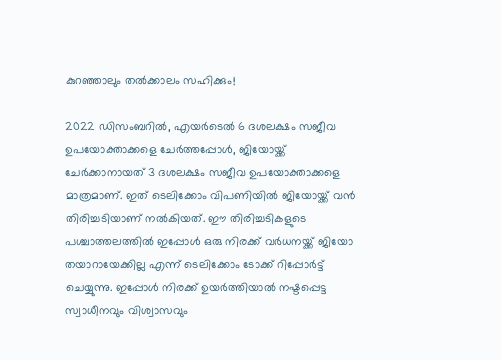കുറഞ്ഞാലും തൽക്കാലം സഹിക്കും!

2022 ഡിസംബറിൽ, എയർടെൽ 6 ദശലക്ഷം സജീവ ഉപയോക്താക്കളെ ചേർത്തപ്പോൾ, ജിയോയ്ക്ക് ചേർക്കാനായത് 3 ദശലക്ഷം സജീവ ഉപയോക്താക്കളെ മാത്രമാണ്. ഇത് ടെലിക്കോം വിപണിയിൽ ജിയോയ്ക്ക് വൻ തിരിച്ചടിയാണ് നൽകിയത്. ഈ തിരിച്ചടികളുടെ പശ്ചാത്തലത്തിൽ ഇപ്പോൾ ഒരു നിരക്ക് വർധനയ്ക്ക് ജിയോ തയാറായേക്കില്ല എന്ന് ടെലിക്കോം ടോക്ക് റിപ്പോർട്ട് ചെയ്യുന്നു. ഇപ്പോൾ നിരക്ക് ഉയർത്തിയാൽ നഷ്ടപ്പെട്ട സ്വാധീനവും വിശ്വാസവും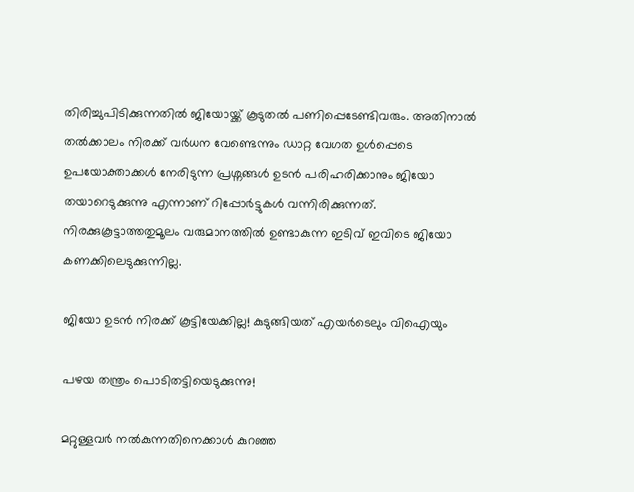തിരിച്ചുപിടിക്കുന്നതിൽ ജിയോയ്ക്ക് കൂടുതൽ പണിപ്പെടേണ്ടിവരും. അ‌തിനാൽ തൽക്കാലം നിരക്ക് വർധന വേണ്ടെന്നും ഡാറ്റ വേഗത ഉൾപ്പെടെ ഉപയോക്താക്കൾ നേരിടുന്ന പ്രശ്നങ്ങൾ ഉടൻ പരിഹരിക്കാനും ജിയോ തയാറെടുക്കുന്നു എന്നാണ് റിപ്പോർട്ടുകൾ വന്നിരിക്കുന്നത്. നിരക്കുകൂട്ടാത്തതുമൂലം വരുമാനത്തിൽ ഉണ്ടാകുന്ന ഇടിവ് ഇവിടെ ജിയോ കണക്കിലെടുക്കുന്നില്ല.

ജിയോ ഉടൻ നിരക്ക് കൂട്ടിയേക്കില്ല! കുടുങ്ങിയത് എയർടെലും വിഐയും

പഴയ തന്ത്രം പൊടിതട്ടിയെടുക്കുന്നു!

മറ്റുള്ളവർ നൽകുന്നതിനെക്കാൾ കുറഞ്ഞ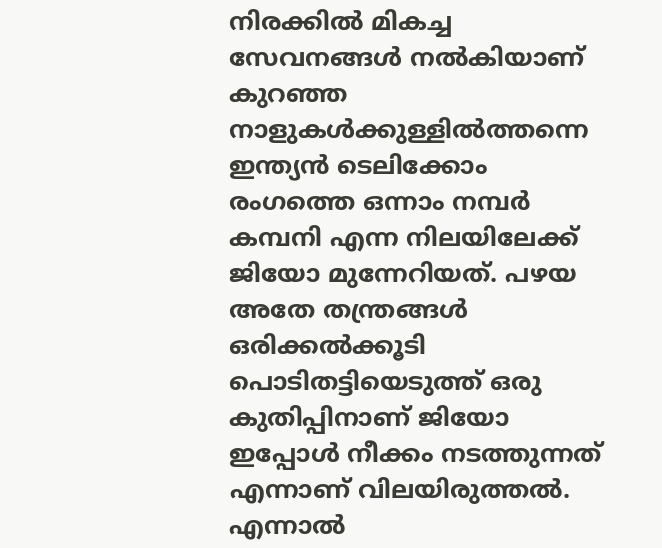നിരക്കിൽ മികച്ച സേവനങ്ങൾ നൽകിയാണ് കുറഞ്ഞ നാളുകൾക്കുള്ളിൽത്തന്നെ ഇന്ത്യൻ ടെലിക്കോം രംഗത്തെ ഒന്നാം നമ്പർ കമ്പനി എന്ന നിലയിലേക്ക് ജിയോ മുന്നേറിയത്. പഴയ അ‌തേ തന്ത്രങ്ങൾ ഒരിക്കൽക്കൂടി പൊടിതട്ടിയെടുത്ത് ഒരു കുതിപ്പിനാണ് ജിയോ ഇപ്പോൾ നീക്കം നടത്തുന്നത് എന്നാണ് വിലയിരുത്തൽ. എന്നാൽ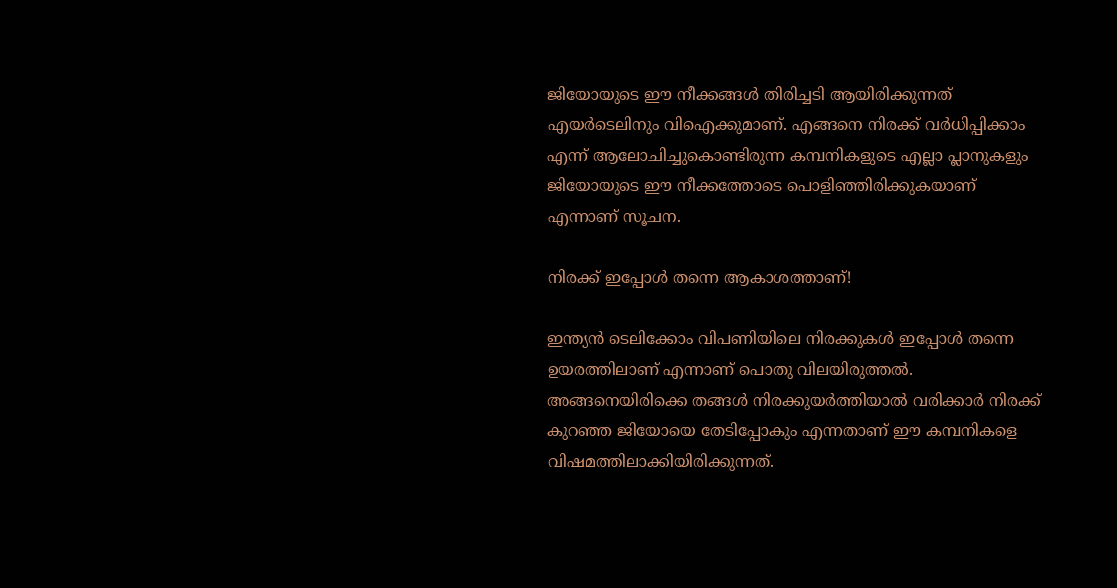ജിയോയുടെ ഈ നീക്കങ്ങൾ തിരിച്ചടി ആയിരിക്കുന്നത് എയർടെലിനും വിഐക്കുമാണ്. എങ്ങനെ നിരക്ക് വർധിപ്പിക്കാം എന്ന് ആലോചിച്ചുകൊണ്ടിരുന്ന കമ്പനികളുടെ എല്ലാ പ്ലാനുകളും ജിയോയുടെ ഈ നീക്കത്തോടെ പൊളിഞ്ഞിരിക്കുകയാണ് എന്നാണ് സൂചന.

നിരക്ക് ഇപ്പോൾ തന്നെ ആകാശത്താണ്!

ഇന്ത്യൻ ടെലിക്കോം വിപണിയിലെ നിരക്കുകൾ ഇപ്പോൾ തന്നെ ഉയരത്തിലാണ് എന്നാണ് പൊതു വിലയിരുത്തൽ. അ‌ങ്ങനെയിരിക്കെ തങ്ങൾ നിരക്കുയർത്തിയാൽ വരിക്കാർ നിരക്ക് കുറഞ്ഞ ജിയോയെ തേടിപ്പോകും എന്നതാണ് ഈ കമ്പനികളെ വിഷമത്തിലാക്കിയിരിക്കുന്നത്.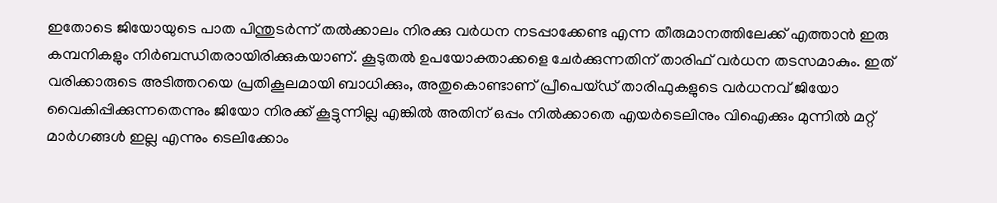ഇതോടെ ജിയോയുടെ പാത പിന്തുടർന്ന് തൽക്കാലം നിരക്കു വർധന നടപ്പാക്കേണ്ട എന്ന തീരുമാനത്തിലേക്ക് എത്താൻ ഇരു കമ്പനികളും നിർബന്ധിതരായിരിക്കുകയാണ്. കൂടുതൽ ഉപയോക്താക്കളെ ചേർക്കുന്നതിന് താരിഫ് വർധന തടസമാകും. ഇത് വരിക്കാരുടെ അടിത്തറയെ പ്രതികൂലമായി ബാധിക്കും, അതുകൊണ്ടാണ് പ്രീപെയ്ഡ് താരിഫുകളുടെ വർധനവ് ജിയോ വൈകിപ്പിക്കുന്നതെന്നും ജിയോ നിരക്ക് കൂട്ടുന്നില്ല എങ്കിൽ അ‌തിന് ഒപ്പം നിൽക്കാതെ എയർടെലിനും വിഐക്കും മുന്നിൽ മറ്റ് മാർഗങ്ങൾ ഇല്ല എന്നും ടെലിക്കോം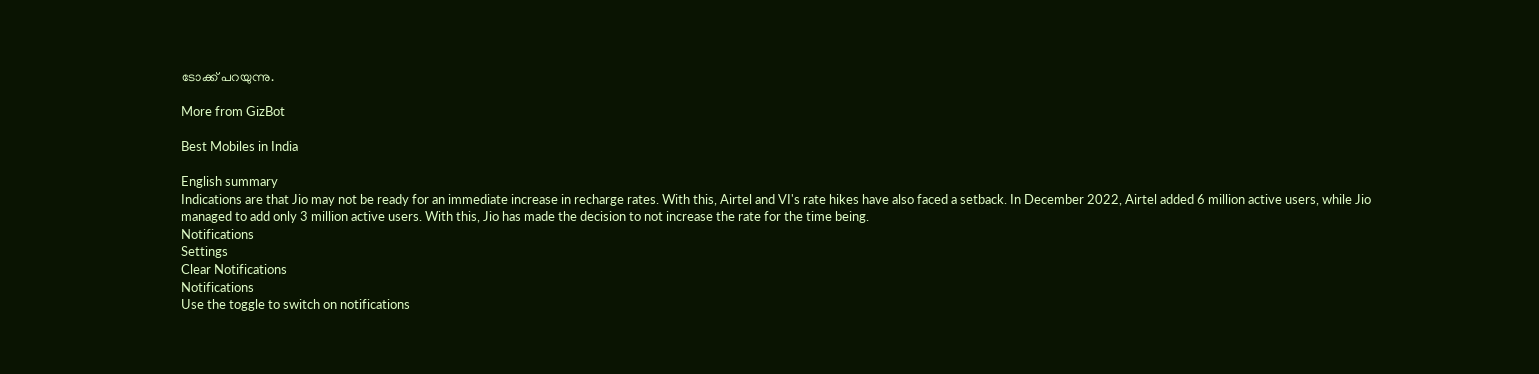ടോക്ക് പറയുന്നു.

More from GizBot

Best Mobiles in India

English summary
Indications are that Jio may not be ready for an immediate increase in recharge rates. With this, Airtel and VI's rate hikes have also faced a setback. In December 2022, Airtel added 6 million active users, while Jio managed to add only 3 million active users. With this, Jio has made the decision to not increase the rate for the time being.
Notifications
Settings
Clear Notifications
Notifications
Use the toggle to switch on notifications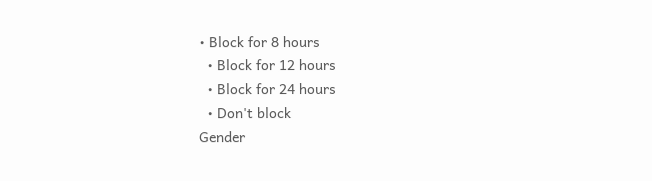• Block for 8 hours
  • Block for 12 hours
  • Block for 24 hours
  • Don't block
Gender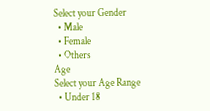Select your Gender
  • Male
  • Female
  • Others
Age
Select your Age Range
  • Under 18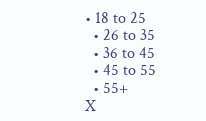• 18 to 25
  • 26 to 35
  • 36 to 45
  • 45 to 55
  • 55+
X